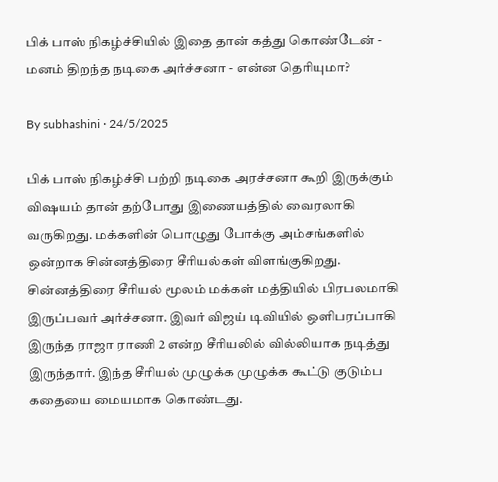பிக் பாஸ் நிகழ்ச்சியில் இதை தான் கத்து கொண்டேன் - மனம் திறந்த நடிகை அர்ச்சனா - என்ன தெரியுமா?

By subhashini · 24/5/2025

பிக் பாஸ் நிகழ்ச்சி பற்றி நடிகை அரச்சனா கூறி இருக்கும் விஷயம் தான் தற்போது இணையத்தில் வைரலாகி வருகிறது. மக்களின் பொழுது போக்கு அம்சங்களில் ஒன்றாக சின்னத்திரை சீரியல்கள் விளங்குகிறது. சின்னத்திரை சீரியல் மூலம் மக்கள் மத்தியில் பிரபலமாகி இருப்பவர் அர்ச்சனா. இவர் விஜய் டிவியில் ஒளிபரப்பாகி இருந்த ராஜா ராணி 2 என்ற சீரியலில் வில்லியாக நடித்து இருந்தார். இந்த சீரியல் முழுக்க முழுக்க கூட்டு குடும்ப கதையை மையமாக கொண்டது.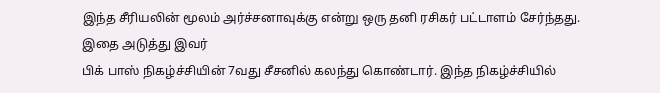இந்த சீரியலின் மூலம் அர்ச்சனாவுக்கு என்று ஒரு தனி ரசிகர் பட்டாளம் சேர்ந்தது. இதை அடுத்து இவர்
பிக் பாஸ் நிகழ்ச்சியின் 7வது சீசனில் கலந்து கொண்டார். இந்த நிகழ்ச்சியில்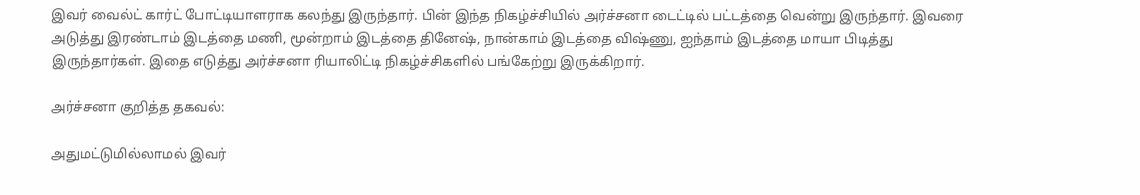இவர் வைல்ட் கார்ட் போட்டியாளராக கலந்து இருந்தார். பின் இந்த நிகழ்ச்சியில் அர்ச்சனா டைட்டில் பட்டத்தை வென்று இருந்தார். இவரை அடுத்து இரண்டாம் இடத்தை மணி, மூன்றாம் இடத்தை தினேஷ், நான்காம் இடத்தை விஷ்ணு, ஐந்தாம் இடத்தை மாயா பிடித்து இருந்தார்கள். இதை எடுத்து அர்ச்சனா ரியாலிட்டி நிகழ்ச்சிகளில் பங்கேற்று இருக்கிறார்.

அர்ச்சனா குறித்த தகவல்:

அதுமட்டுமில்லாமல் இவர்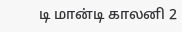டி மான்டி காலனி 2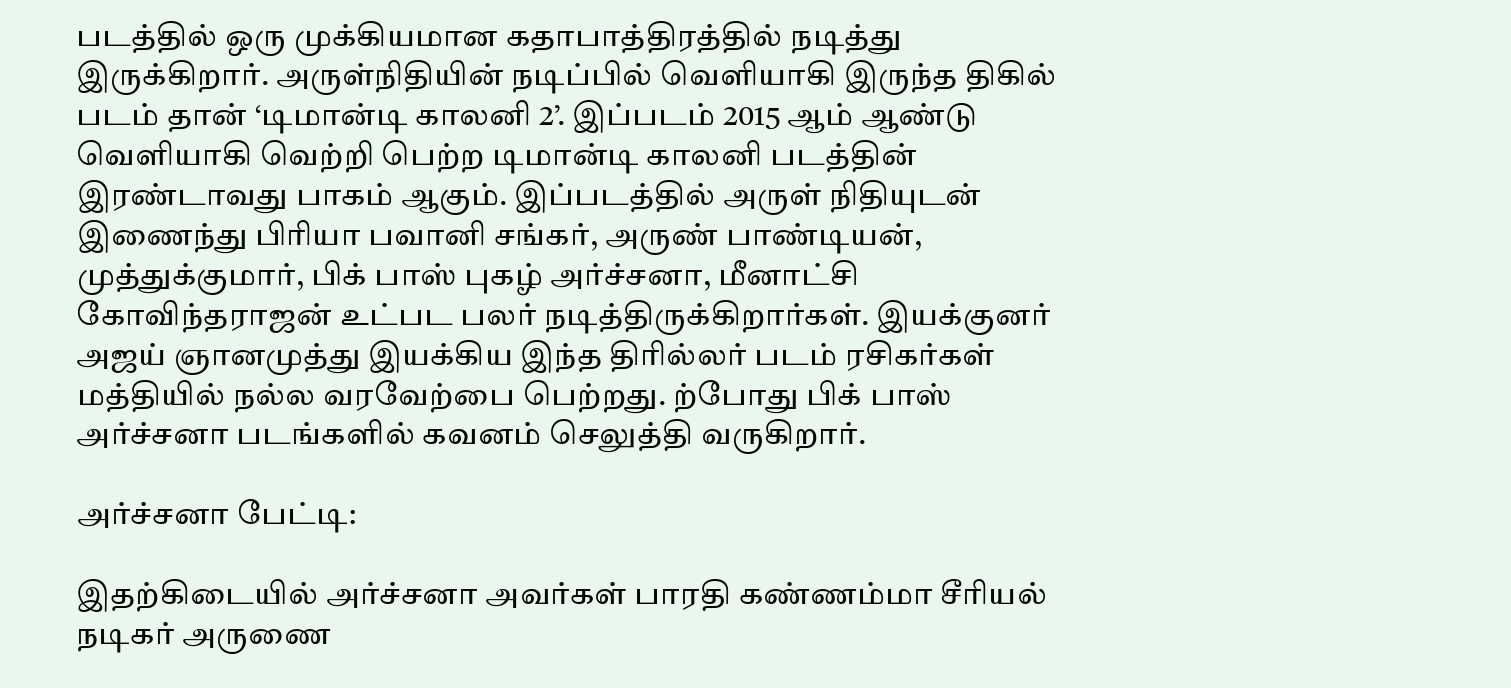படத்தில் ஒரு முக்கியமான கதாபாத்திரத்தில் நடித்து இருக்கிறார். அருள்நிதியின் நடிப்பில் வெளியாகி இருந்த திகில் படம் தான் ‘டிமான்டி காலனி 2’. இப்படம் 2015 ஆம் ஆண்டு வெளியாகி வெற்றி பெற்ற டிமான்டி காலனி படத்தின் இரண்டாவது பாகம் ஆகும். இப்படத்தில் அருள் நிதியுடன் இணைந்து பிரியா பவானி சங்கர், அருண் பாண்டியன், முத்துக்குமார், பிக் பாஸ் புகழ் அர்ச்சனா, மீனாட்சி கோவிந்தராஜன் உட்பட பலர் நடித்திருக்கிறார்கள். இயக்குனர் அஜய் ஞானமுத்து இயக்கிய இந்த திரில்லர் படம் ரசிகர்கள் மத்தியில் நல்ல வரவேற்பை பெற்றது. ற்போது பிக் பாஸ் அர்ச்சனா படங்களில் கவனம் செலுத்தி வருகிறார்.

அர்ச்சனா பேட்டி:

இதற்கிடையில் அர்ச்சனா அவர்கள் பாரதி கண்ணம்மா சீரியல் நடிகர் அருணை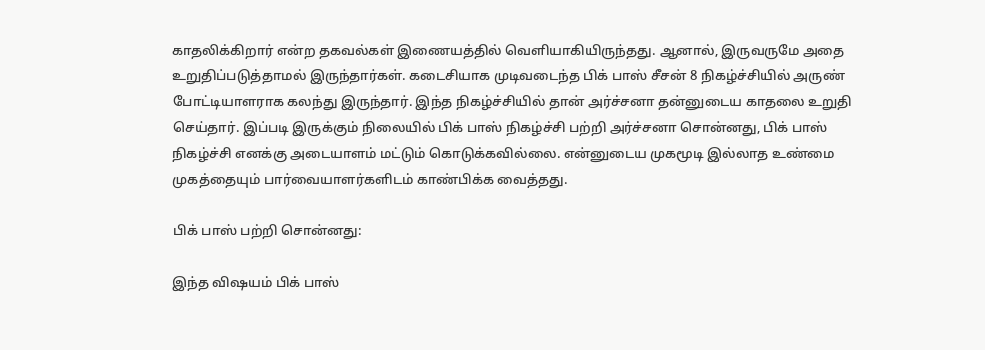காதலிக்கிறார் என்ற தகவல்கள் இணையத்தில் வெளியாகியிருந்தது. ஆனால், இருவருமே அதை உறுதிப்படுத்தாமல் இருந்தார்கள். கடைசியாக முடிவடைந்த பிக் பாஸ் சீசன் 8 நிகழ்ச்சியில் அருண் போட்டியாளராக கலந்து இருந்தார். இந்த நிகழ்ச்சியில் தான் அர்ச்சனா தன்னுடைய காதலை உறுதி செய்தார். இப்படி இருக்கும் நிலையில் பிக் பாஸ் நிகழ்ச்சி பற்றி அர்ச்சனா சொன்னது, பிக் பாஸ் நிகழ்ச்சி எனக்கு அடையாளம் மட்டும் கொடுக்கவில்லை. என்னுடைய முகமூடி இல்லாத உண்மை முகத்தையும் பார்வையாளர்களிடம் காண்பிக்க வைத்தது.

பிக் பாஸ் பற்றி சொன்னது:

இந்த விஷயம் பிக் பாஸ்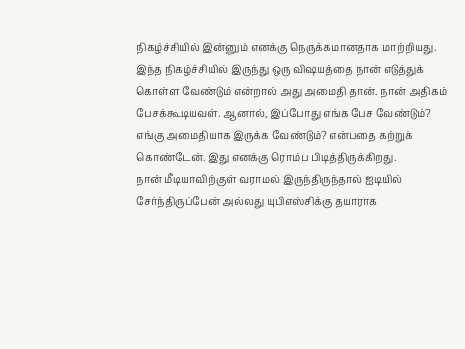நிகழ்ச்சியில் இன்னும் எனக்கு நெருக்கமானதாக மாற்றியது. இந்த நிகழ்ச்சியில் இருந்து ஒரு விஷயத்தை நான் எடுத்துக் கொள்ள வேண்டும் என்றால் அது அமைதி தான். நான் அதிகம் பேசக்கூடியவள். ஆனால், இப்போது எங்க பேச வேண்டும்? எங்கு அமைதியாக இருக்க வேண்டும்? என்பதை கற்றுக் கொண்டேன். இது எனக்கு ரொம்ப பிடித்திருக்கிறது.
நான் மீடியாவிற்குள் வராமல் இருந்திருந்தால் ஐடியில் சேர்ந்திருப்பேன் அல்லது யுபிஎஸ்சிக்கு தயாராக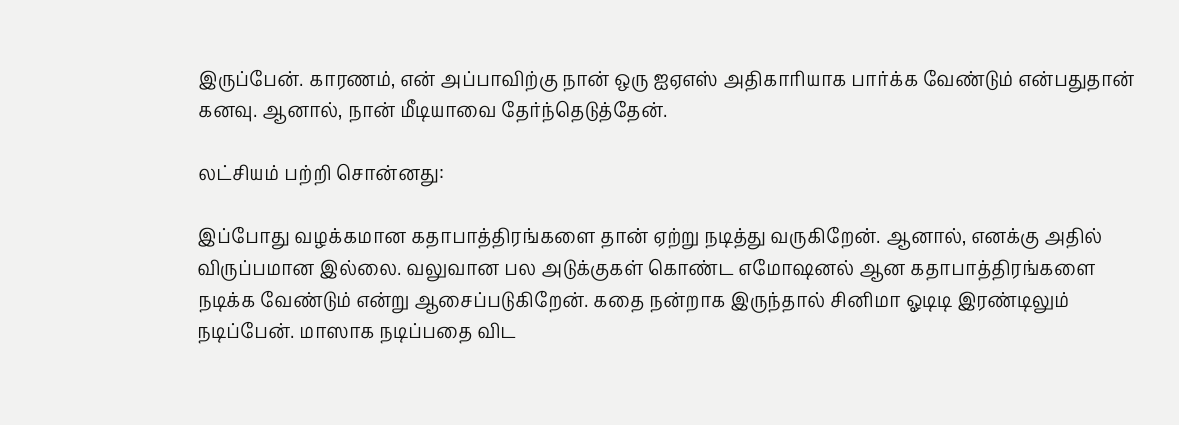இருப்பேன். காரணம், என் அப்பாவிற்கு நான் ஒரு ஐஏஎஸ் அதிகாரியாக பார்க்க வேண்டும் என்பதுதான் கனவு. ஆனால், நான் மீடியாவை தேர்ந்தெடுத்தேன்.

லட்சியம் பற்றி சொன்னது:

இப்போது வழக்கமான கதாபாத்திரங்களை தான் ஏற்று நடித்து வருகிறேன். ஆனால், எனக்கு அதில் விருப்பமான இல்லை. வலுவான பல அடுக்குகள் கொண்ட எமோஷனல் ஆன கதாபாத்திரங்களை நடிக்க வேண்டும் என்று ஆசைப்படுகிறேன். கதை நன்றாக இருந்தால் சினிமா ஓடிடி இரண்டிலும் நடிப்பேன். மாஸாக நடிப்பதை விட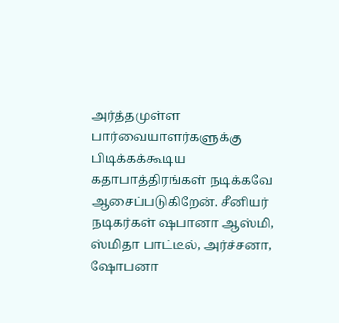அர்த்தமுள்ள பார்வையாளர்களுக்கு பிடிக்கக்கூடிய கதாபாத்திரங்கள் நடிக்கவே ஆசைப்படுகிறேன். சீனியர் நடிகர்கள் ஷபானா ஆஸ்மி, ஸ்மிதா பாட்டீல், அர்ச்சனா, ஷோபனா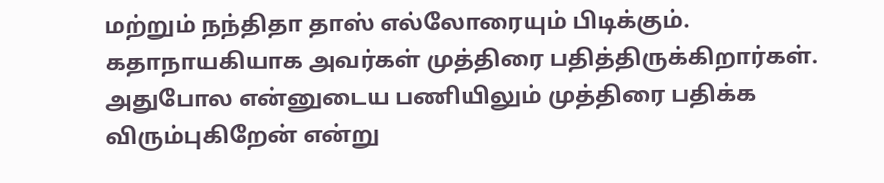மற்றும் நந்திதா தாஸ் எல்லோரையும் பிடிக்கும். கதாநாயகியாக அவர்கள் முத்திரை பதித்திருக்கிறார்கள். அதுபோல என்னுடைய பணியிலும் முத்திரை பதிக்க விரும்புகிறேன் என்று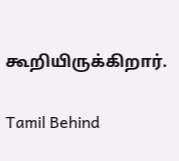கூறியிருக்கிறார்.

Tamil Behind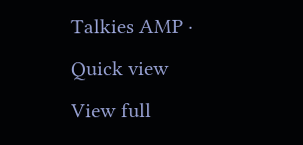Talkies AMP · Quick view
View full